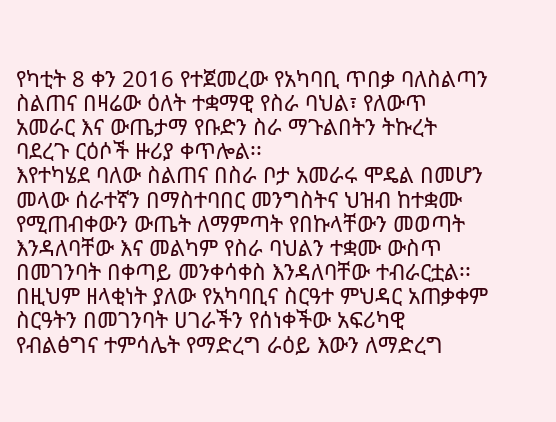የካቲት 8 ቀን 2016 የተጀመረው የአካባቢ ጥበቃ ባለስልጣን ስልጠና በዛሬው ዕለት ተቋማዊ የስራ ባህል፣ የለውጥ አመራር እና ውጤታማ የቡድን ስራ ማጉልበትን ትኩረት ባደረጉ ርዕሶች ዙሪያ ቀጥሎል፡፡
እየተካሄደ ባለው ስልጠና በስራ ቦታ አመራሩ ሞዴል በመሆን መላው ሰራተኛን በማስተባበር መንግስትና ህዝብ ከተቋሙ የሚጠብቀውን ውጤት ለማምጣት የበኩላቸውን መወጣት እንዳለባቸው እና መልካም የስራ ባህልን ተቋሙ ውስጥ በመገንባት በቀጣይ መንቀሳቀስ እንዳለባቸው ተብራርቷል፡፡ በዚህም ዘላቂነት ያለው የአካባቢና ስርዓተ ምህዳር አጠቃቀም ስርዓትን በመገንባት ሀገራችን የሰነቀችው አፍሪካዊ የብልፅግና ተምሳሌት የማድረግ ራዕይ እውን ለማድረግ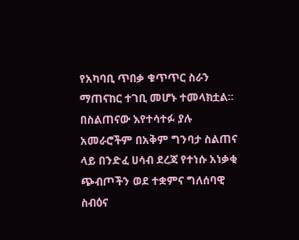የአካባቢ ጥበቃ ቁጥጥር ስራን ማጠናከር ተገቢ መሆኑ ተመላክቷል፡፡
በስልጠናው እየተሳተፉ ያሉ አመራሮችም በአቅም ግንባታ ስልጠና ላይ በንድፈ ሀሳብ ደረጃ የተነሱ አነቃቂ ጭብጦችን ወደ ተቋምና ግለሰባዊ ስብዕና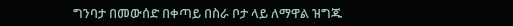ግንባታ በመውሰድ በቀጣይ በስራ ቦታ ላይ ለማዋል ዝግጁ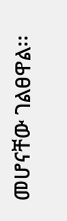መሆናቸው ገልፀዋል፡፡